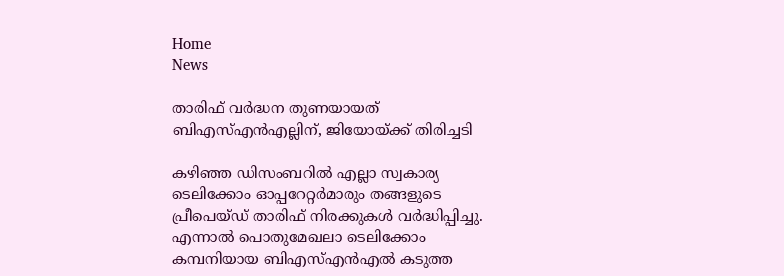Home
News

താരിഫ് വർദ്ധന തുണയായത് ബിഎസ്എൻഎല്ലിന്, ജിയോയ്ക്ക് തിരിച്ചടി

കഴിഞ്ഞ ഡിസംബറിൽ എല്ലാ സ്വകാര്യ ടെലിക്കോം ഓപ്പറേറ്റർമാരും തങ്ങളുടെ പ്രീപെയ്ഡ് താരിഫ് നിരക്കുകൾ വർദ്ധിപ്പിച്ചു. എന്നാൽ പൊതുമേഖലാ ടെലിക്കോം കമ്പനിയായ ബിഎസ്എൻഎൽ കടുത്ത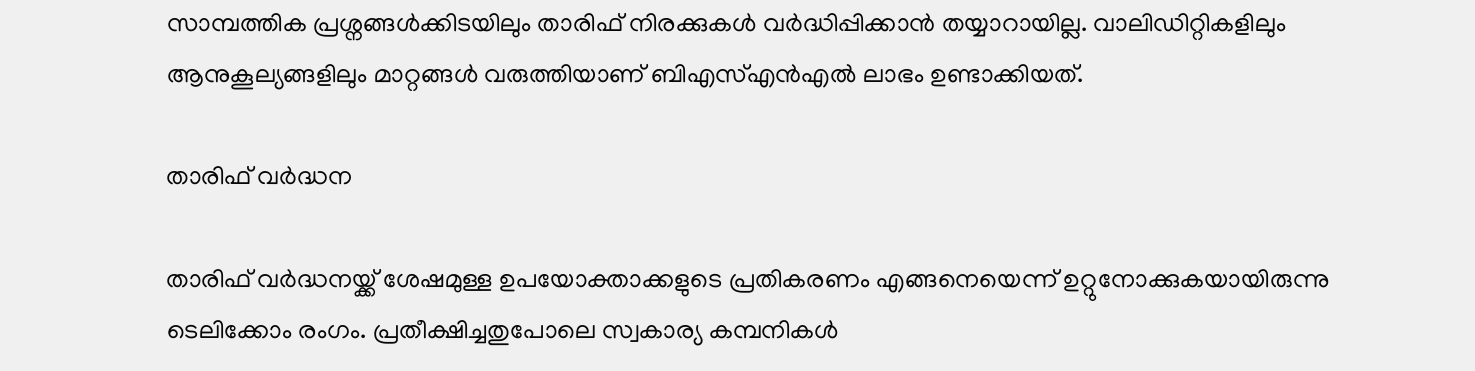സാമ്പത്തിക പ്രശ്നങ്ങൾക്കിടയിലും താരിഫ് നിരക്കുകൾ വർദ്ധിപ്പിക്കാൻ തയ്യാറായില്ല. വാലിഡിറ്റികളിലും ആനുകൂല്യങ്ങളിലും മാറ്റങ്ങൾ വരുത്തിയാണ് ബിഎസ്എൻഎൽ ലാഭം ഉണ്ടാക്കിയത്.

താരിഫ് വർദ്ധന

താരിഫ് വർദ്ധനയ്ക്ക് ശേഷമുള്ള ഉപയോക്താക്കളുടെ പ്രതികരണം എങ്ങനെയെന്ന് ഉറ്റുനോക്കുകയായിരുന്നു ടെലിക്കോം രംഗം. പ്രതീക്ഷിച്ചതുപോലെ സ്വകാര്യ കമ്പനികൾ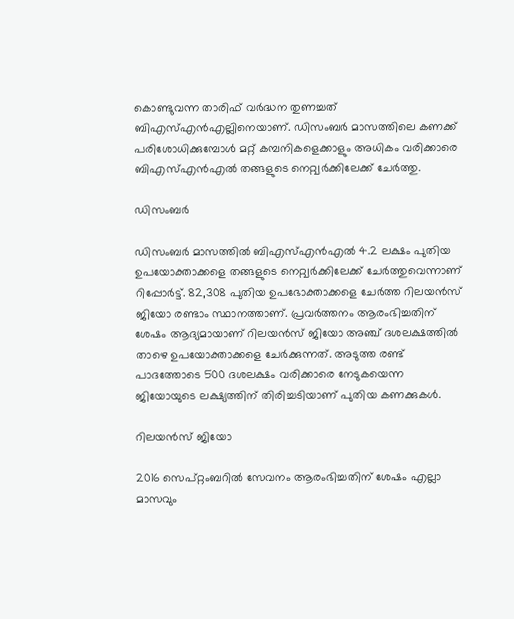കൊണ്ടുവന്ന താരിഫ് വർദ്ധന തുണച്ചത് ബിഎസ്എൻഎല്ലിനെയാണ്. ഡിസംബർ മാസത്തിലെ കണക്ക് പരിശോധിക്കുമ്പോൾ മറ്റ് കമ്പനികളെക്കാളും അധികം വരിക്കാരെ ബിഎസ്എൻഎൽ തങ്ങളുടെ നെറ്റ്വർക്കിലേക്ക് ചേർത്തു.

ഡിസംബർ

ഡിസംബർ മാസത്തിൽ ബി‌എസ്‌എൻ‌എൽ 4.2 ലക്ഷം പുതിയ ഉപയോക്താക്കളെ തങ്ങളുടെ നെറ്റ്വർക്കിലേക്ക് ചേർ‌ത്തുവെന്നാണ് റിപ്പോർട്ട്. 82,308 പുതിയ ഉപഭോക്താക്കളെ ചേർ‌ത്ത റിലയൻസ് ജിയോ രണ്ടാം സ്ഥാനത്താണ്. പ്രവർത്തനം ആരംഭിച്ചതിന് ശേഷം ആദ്യമായാണ് റിലയൻസ് ജിയോ അഞ്ച് ദശലക്ഷത്തിൽ താഴെ ഉപയോക്താക്കളെ ചേർക്കുന്നത്. അടുത്ത രണ്ട് പാദത്തോടെ 500 ദശലക്ഷം വരിക്കാരെ നേടുകയെന്ന ജിയോയുടെ ലക്ഷ്യത്തിന് തിരിച്ചടിയാണ് പുതിയ കണക്കുകൾ.

റിലയൻസ് ജിയോ

2016 സെപ്റ്റംബറിൽ സേവനം ആരംഭിച്ചതിന് ശേഷം എല്ലാ മാസവും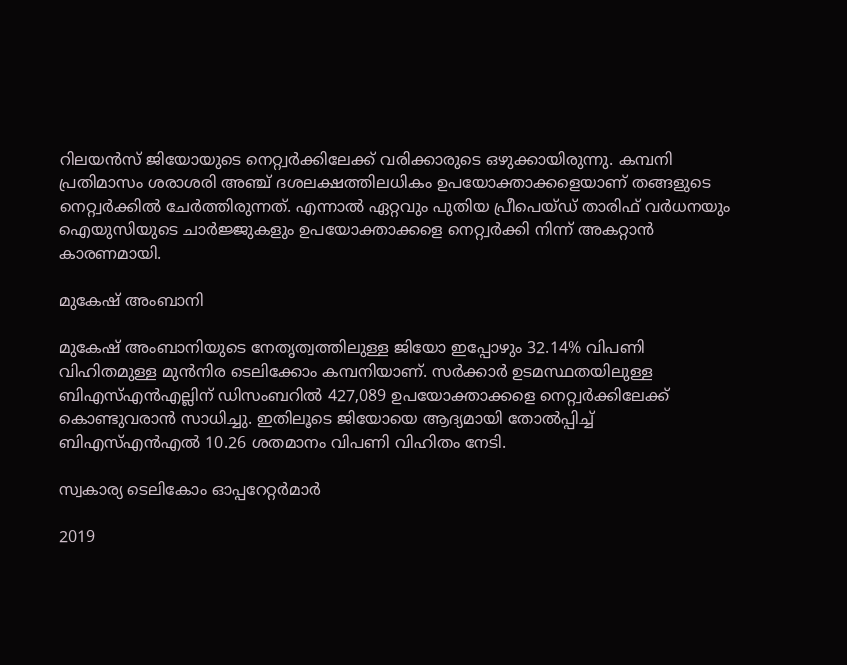റിലയൻസ് ജിയോയുടെ നെറ്റ്വർക്കിലേക്ക് വരിക്കാരുടെ ഒഴുക്കായിരുന്നു. കമ്പനി പ്രതിമാസം ശരാശരി അഞ്ച് ദശലക്ഷത്തിലധികം ഉപയോക്താക്കളെയാണ് തങ്ങളുടെ നെറ്റ്വർക്കിൽ ചേർത്തിരുന്നത്. എന്നാൽ ഏറ്റവും പുതിയ പ്രീപെയ്ഡ് താരിഫ് വർധനയും ഐയുസിയുടെ ചാർജ്ജുകളും ഉപയോക്താക്കളെ നെറ്റ്വർക്കി നിന്ന് അകറ്റാൻ കാരണമായി.

മുകേഷ് അംബാനി

മുകേഷ് അംബാനിയുടെ നേതൃത്വത്തിലുള്ള ജിയോ ഇപ്പോഴും 32.14% വിപണി വിഹിതമുള്ള മുൻനിര ടെലിക്കോം കമ്പനിയാണ്. സർക്കാർ ഉടമസ്ഥതയിലുള്ള ബി‌എസ്‌എൻ‌എല്ലിന് ഡിസംബറിൽ 427,089 ഉപയോക്താക്കളെ നെറ്റ്വർക്കിലേക്ക് കൊണ്ടുവരാൻ സാധിച്ചു. ഇതിലൂടെ ജിയോയെ ആദ്യമായി തോൽപ്പിച്ച് ബിഎസ്എൻഎൽ 10.26 ശതമാനം വിപണി വിഹിതം നേടി.

സ്വകാര്യ ടെലികോം ഓപ്പറേറ്റർമാർ

2019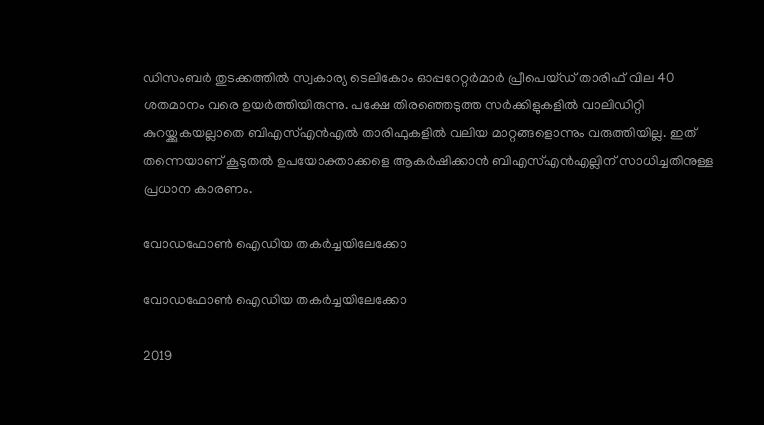ഡിസംബർ തുടക്കത്തിൽ സ്വകാര്യ ടെലികോം ഓപ്പറേറ്റർമാർ പ്രീപെയ്ഡ് താരിഫ് വില 40 ശതമാനം വരെ ഉയർത്തിയിരുന്നു. പക്ഷേ തിരഞ്ഞെടുത്ത സർക്കിളുകളിൽ വാലിഡിറ്റി കുറയ്ക്കുകയല്ലാതെ ബി‌എസ്‌എൻ‌എൽ താരിഫുകളിൽ വലിയ മാറ്റങ്ങളൊന്നും വരുത്തിയില്ല. ഇത് തന്നെയാണ് കൂടുതൽ ഉപയോക്താക്കളെ ആകർഷിക്കാൻ ബിഎസ്എൻഎല്ലിന് സാധിച്ചതിനുള്ള പ്രധാന കാരണം.

വോഡഫോൺ ഐഡിയ തകർച്ചയിലേക്കോ

വോഡഫോൺ ഐഡിയ തകർച്ചയിലേക്കോ

2019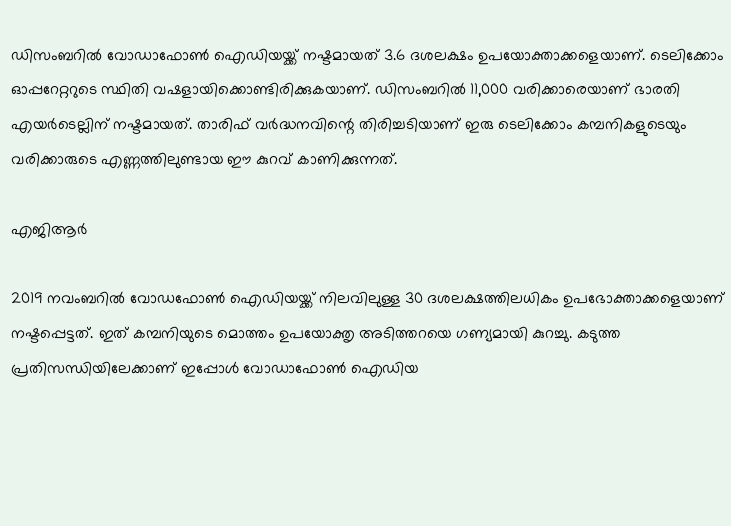ഡിസംബറിൽ വോഡാഫോൺ ഐഡിയയ്ക്ക് നഷ്ടമായത് 3.6 ദശലക്ഷം ഉപയോക്താക്കളെയാണ്. ടെലിക്കോം ഓപ്പറേറ്ററുടെ സ്ഥിതി വഷളായിക്കൊണ്ടിരിക്കുകയാണ്. ഡിസംബറിൽ 11,000 വരിക്കാരെയാണ് ഭാരതി എയർടെല്ലിന് നഷ്ടമായത്. താരിഫ് വർദ്ധനവിന്റെ തിരിച്ചടിയാണ് ഇരു ടെലിക്കോം കമ്പനികളുടെയും വരിക്കാരുടെ എണ്ണത്തിലുണ്ടായ ഈ കുറവ് കാണിക്കുന്നത്.

എജിആർ

2019 നവംബറിൽ വോഡഫോൺ ഐഡിയയ്ക്ക് നിലവിലുള്ള 30 ദശലക്ഷത്തിലധികം ഉപഭോക്താക്കളെയാണ് നഷ്ടപ്പെട്ടത്. ഇത് കമ്പനിയുടെ മൊത്തം ഉപയോക്തൃ അടിത്തറയെ ഗണ്യമായി കുറച്ചു. കടുത്ത പ്രതിസന്ധിയിലേക്കാണ് ഇപ്പോൾ വോഡാഫോൺ ഐഡിയ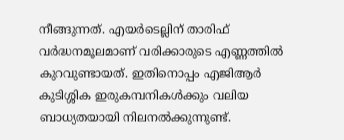നീങ്ങുന്നത്. എയർടെല്ലിന് താരിഫ് വർദ്ധനമൂലമാണ് വരിക്കാരുടെ എണ്ണത്തിൽ കുറവുണ്ടായത്. ഇതിനൊപ്പം എജിആർ കുടിശ്ശിക ഇരുകമ്പനികൾക്കും വലിയ ബാധ്യതയായി നിലനൽക്കുന്നുണ്ട്.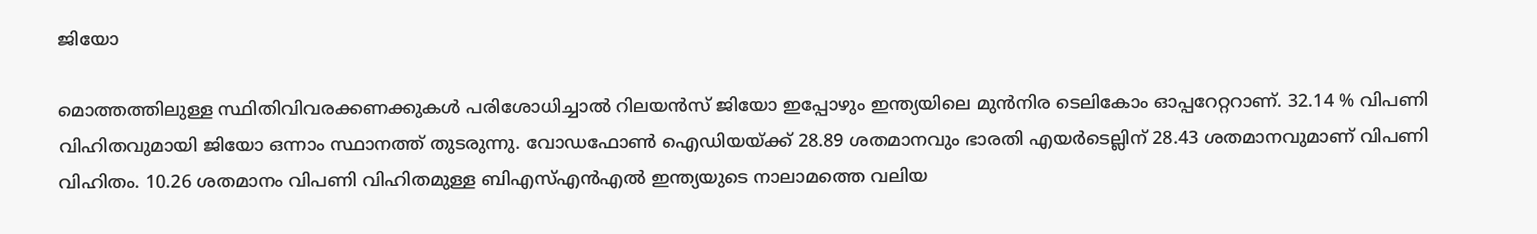ജിയോ

മൊത്തത്തിലുള്ള സ്ഥിതിവിവരക്കണക്കുകൾ പരിശോധിച്ചാൽ റിലയൻസ് ജിയോ ഇപ്പോഴും ഇന്ത്യയിലെ മുൻനിര ടെലികോം ഓപ്പറേറ്ററാണ്. 32.14 % വിപണി വിഹിതവുമായി ജിയോ ഒന്നാം സ്ഥാനത്ത് തുടരുന്നു. വോഡഫോൺ ഐഡിയയ്ക്ക് 28.89 ശതമാനവും ഭാരതി എയർടെല്ലിന് 28.43 ശതമാനവുമാണ് വിപണി വിഹിതം. 10.26 ശതമാനം വിപണി വിഹിതമുള്ള ബി‌എസ്‌എൻ‌എൽ ഇന്ത്യയുടെ നാലാമത്തെ വലിയ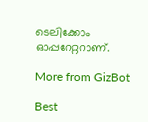ടെലിക്കോം ഓപ്പറേറ്ററാണ്.

More from GizBot

Best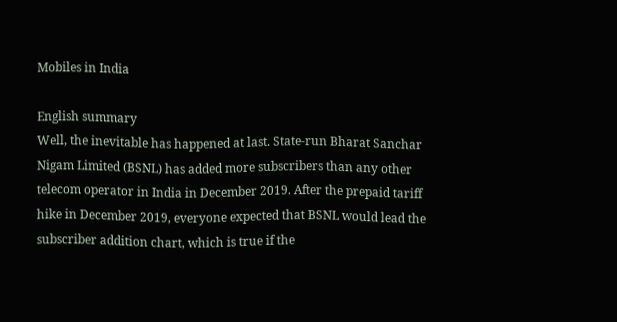Mobiles in India

English summary
Well, the inevitable has happened at last. State-run Bharat Sanchar Nigam Limited (BSNL) has added more subscribers than any other telecom operator in India in December 2019. After the prepaid tariff hike in December 2019, everyone expected that BSNL would lead the subscriber addition chart, which is true if the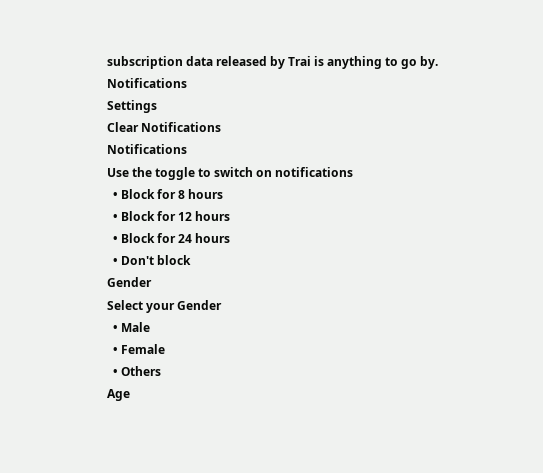subscription data released by Trai is anything to go by.
Notifications
Settings
Clear Notifications
Notifications
Use the toggle to switch on notifications
  • Block for 8 hours
  • Block for 12 hours
  • Block for 24 hours
  • Don't block
Gender
Select your Gender
  • Male
  • Female
  • Others
Age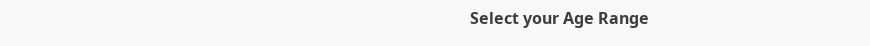Select your Age Range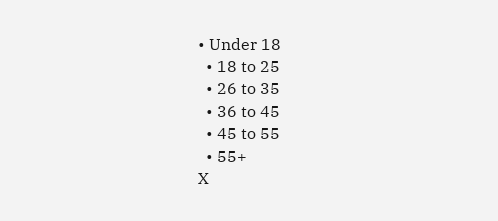• Under 18
  • 18 to 25
  • 26 to 35
  • 36 to 45
  • 45 to 55
  • 55+
X